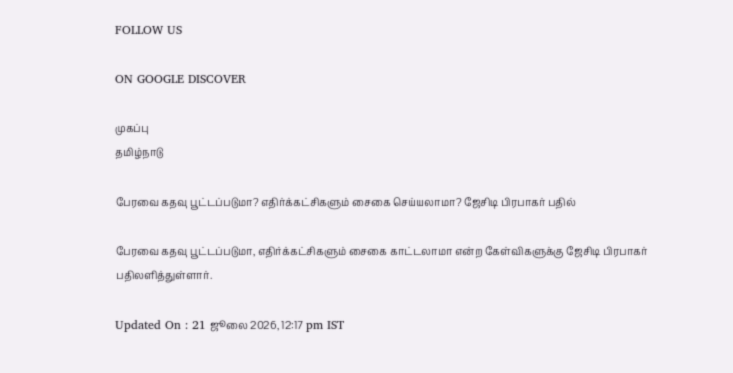FOLLOW US

ON GOOGLE DISCOVER

முகப்பு
தமிழ்நாடு

பேரவை கதவு பூட்டப்படுமா? எதிர்க்கட்சிகளும் சைகை செய்யலாமா? ஜேசிடி பிரபாகர் பதில்

பேரவை கதவு பூட்டப்படுமா, எதிர்க்கட்சிகளும் சைகை காட்டலாமா என்ற கேள்விகளுக்கு ஜேசிடி பிரபாகர் பதிலளித்துள்ளார்.

Updated On : 21 ஜூலை 2026, 12:17 pm IST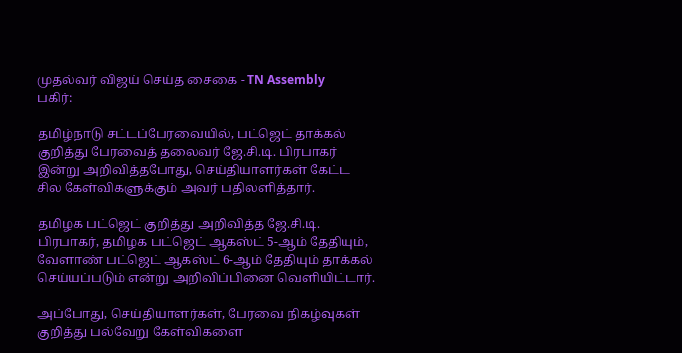முதல்வர் விஜய் செய்த சைகை - TN Assembly
பகிர்:

தமிழ்நாடு சட்டப்பேரவையில், பட்ஜெட் தாக்கல் குறித்து பேரவைத் தலைவர் ஜே.சி.டி. பிரபாகர் இன்று அறிவித்தபோது, செய்தியாளர்கள் கேட்ட சில கேள்விகளுக்கும் அவர் பதிலளித்தார்.

தமிழக பட்ஜெட் குறித்து அறிவித்த ஜே.சி.டி. பிரபாகர், தமிழக பட்ஜெட் ஆகஸ்ட் 5-ஆம் தேதியும், வேளாண் பட்ஜெட் ஆகஸ்ட் 6-ஆம் தேதியும் தாக்கல் செய்யப்படும் என்று அறிவிப்பினை வெளியிட்டார்.

அப்போது, செய்தியாளர்கள், பேரவை நிகழ்வுகள் குறித்து பல்வேறு கேள்விகளை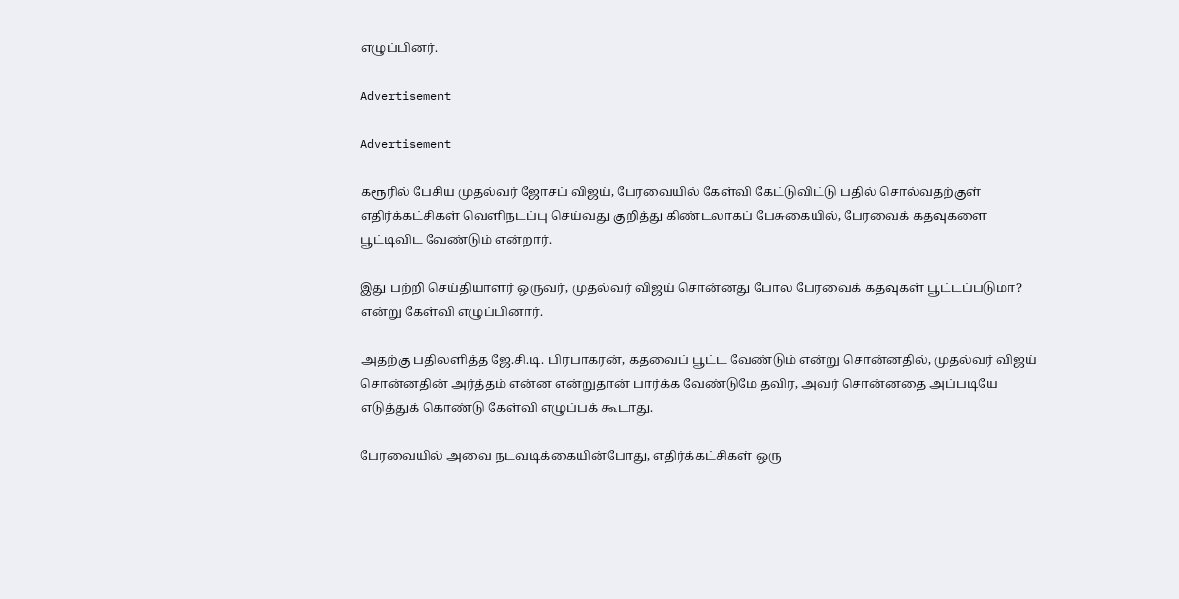எழுப்பினர்.

Advertisement

Advertisement

கரூரில் பேசிய முதல்வர் ஜோசப் விஜய், பேரவையில் கேள்வி கேட்டுவிட்டு பதில் சொல்வதற்குள் எதிர்க்கட்சிகள் வெளிநடப்பு செய்வது குறித்து கிண்டலாகப் பேசுகையில், பேரவைக் கதவுகளை பூட்டிவிட வேண்டும் என்றார்.

இது பற்றி செய்தியாளர் ஒருவர், முதல்வர் விஜய் சொன்னது போல பேரவைக் கதவுகள் பூட்டப்படுமா? என்று கேள்வி எழுப்பினார்.

அதற்கு பதிலளித்த ஜே.சி.டி. பிரபாகரன், கதவைப் பூட்ட வேண்டும் என்று சொன்னதில், முதல்வர் விஜய் சொன்னதின் அர்த்தம் என்ன என்றுதான் பார்க்க வேண்டுமே தவிர, அவர் சொன்னதை அப்படியே எடுத்துக் கொண்டு கேள்வி எழுப்பக் கூடாது.

பேரவையில் அவை நடவடிக்கையின்போது, எதிர்க்கட்சிகள் ஒரு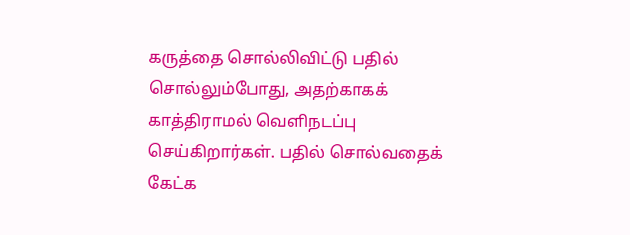கருத்தை சொல்லிவிட்டு பதில் சொல்லும்போது, அதற்காகக் காத்திராமல் வெளிநடப்பு செய்கிறார்கள். பதில் சொல்வதைக் கேட்க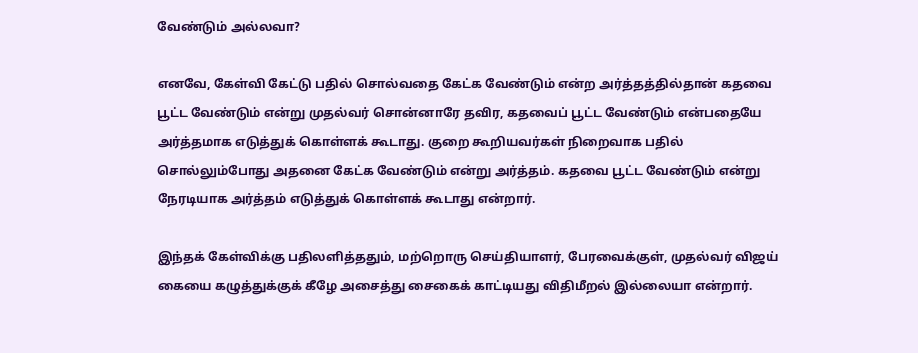வேண்டும் அல்லவா?

எனவே, கேள்வி கேட்டு பதில் சொல்வதை கேட்க வேண்டும் என்ற அர்த்தத்தில்தான் கதவை பூட்ட வேண்டும் என்று முதல்வர் சொன்னாரே தவிர, கதவைப் பூட்ட வேண்டும் என்பதையே அர்த்தமாக எடுத்துக் கொள்ளக் கூடாது. குறை கூறியவர்கள் நிறைவாக பதில் சொல்லும்போது அதனை கேட்க வேண்டும் என்று அர்த்தம். கதவை பூட்ட வேண்டும் என்று நேரடியாக அர்த்தம் எடுத்துக் கொள்ளக் கூடாது என்றார்.

இந்தக் கேள்விக்கு பதிலளித்ததும், மற்றொரு செய்தியாளர், பேரவைக்குள், முதல்வர் விஜய் கையை கழுத்துக்குக் கீழே அசைத்து சைகைக் காட்டியது விதிமீறல் இல்லையா என்றார்.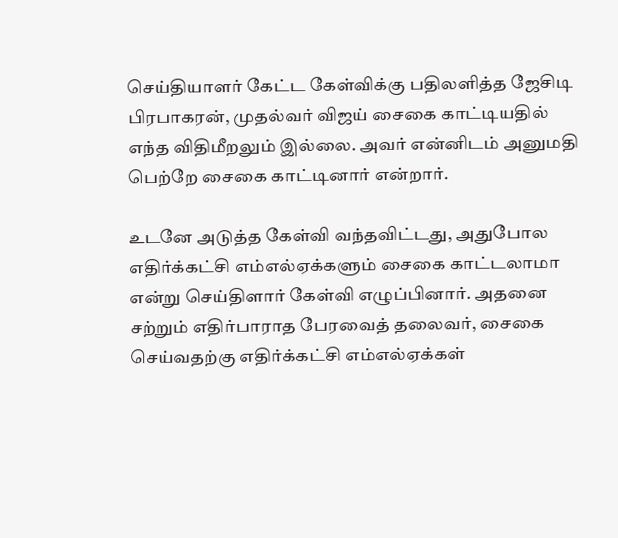செய்தியாளர் கேட்ட கேள்விக்கு பதிலளித்த ஜேசிடி பிரபாகரன், முதல்வர் விஜய் சைகை காட்டியதில் எந்த விதிமீறலும் இல்லை. அவர் என்னிடம் அனுமதி பெற்றே சைகை காட்டினார் என்றார்.

உடனே அடுத்த கேள்வி வந்தவிட்டது, அதுபோல எதிர்க்கட்சி எம்எல்ஏக்களும் சைகை காட்டலாமா என்று செய்திளார் கேள்வி எழுப்பினார். அதனை சற்றும் எதிர்பாராத பேரவைத் தலைவர், சைகை செய்வதற்கு எதிர்க்கட்சி எம்எல்ஏக்கள்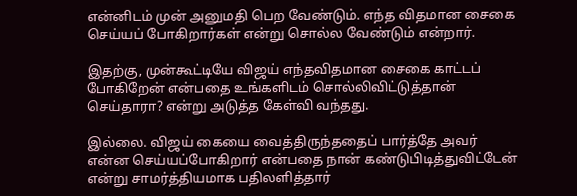என்னிடம் முன் அனுமதி பெற வேண்டும். எந்த விதமான சைகை செய்யப் போகிறார்கள் என்று சொல்ல வேண்டும் என்றார்.

இதற்கு, முன்கூட்டியே விஜய் எந்தவிதமான சைகை காட்டப் போகிறேன் என்பதை உங்களிடம் சொல்லிவிட்டுத்தான் செய்தாரா? என்று அடுத்த கேள்வி வந்தது.

இல்லை. விஜய் கையை வைத்திருந்ததைப் பார்த்தே அவர் என்ன செய்யப்போகிறார் என்பதை நான் கண்டுபிடித்துவிட்டேன் என்று சாமர்த்தியமாக பதிலளித்தார்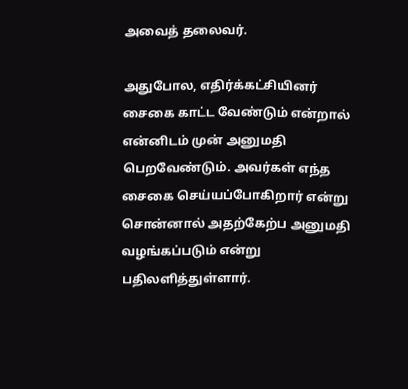அவைத் தலைவர்.

அதுபோல, எதிர்க்கட்சியினர் சைகை காட்ட வேண்டும் என்றால் என்னிடம் முன் அனுமதி பெறவேண்டும். அவர்கள் எந்த சைகை செய்யப்போகிறார் என்று சொன்னால் அதற்கேற்ப அனுமதி வழங்கப்படும் என்று பதிலளித்துள்ளார்.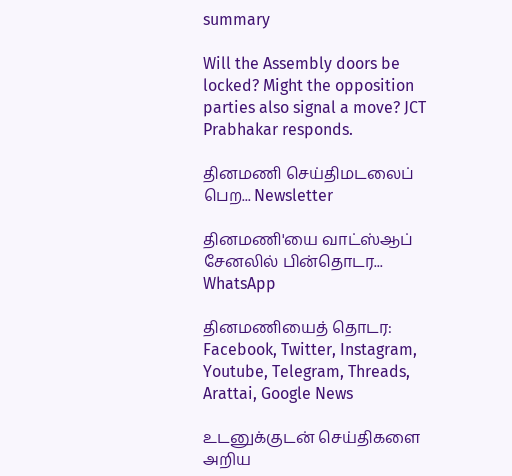summary

Will the Assembly doors be locked? Might the opposition parties also signal a move? JCT Prabhakar responds.

தினமணி செய்திமடலைப் பெற... Newsletter

தினமணி'யை வாட்ஸ்ஆப் சேனலில் பின்தொடர... WhatsApp

தினமணியைத் தொடர: Facebook, Twitter, Instagram, Youtube, Telegram, Threads, Arattai, Google News

உடனுக்குடன் செய்திகளை அறிய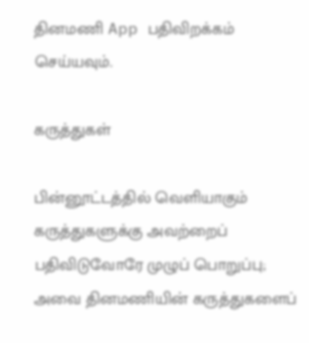தினமணி App பதிவிறக்கம் செய்யவும்.

கருத்துகள்

பின்னூட்டத்தில் வெளியாகும் கருத்துகளுக்கு அவற்றைப் பதிவிடுவோரே முழுப் பொறுப்பு; அவை தினமணியின் கருத்துகளைப்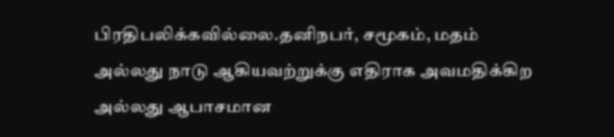பிரதிபலிக்கவில்லை.தனிநபர், சமூகம், மதம் அல்லது நாடு ஆகியவற்றுக்கு எதிராக அவமதிக்கிற அல்லது ஆபாசமான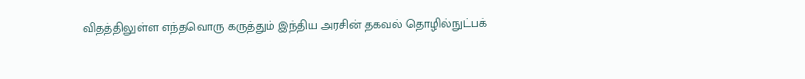விதத்திலுள்ள எந்தவொரு கருத்தும் இந்திய அரசின் தகவல் தொழில்நுட்பக்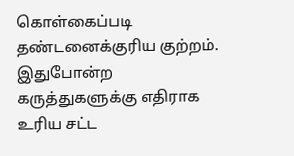கொள்கைப்படி தண்டனைக்குரிய குற்றம். இதுபோன்ற கருத்துகளுக்கு எதிராக உரிய சட்ட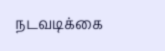நடவடிக்கை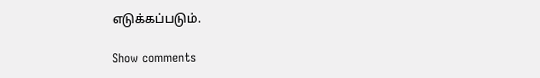எடுக்கப்படும்.

Show comments